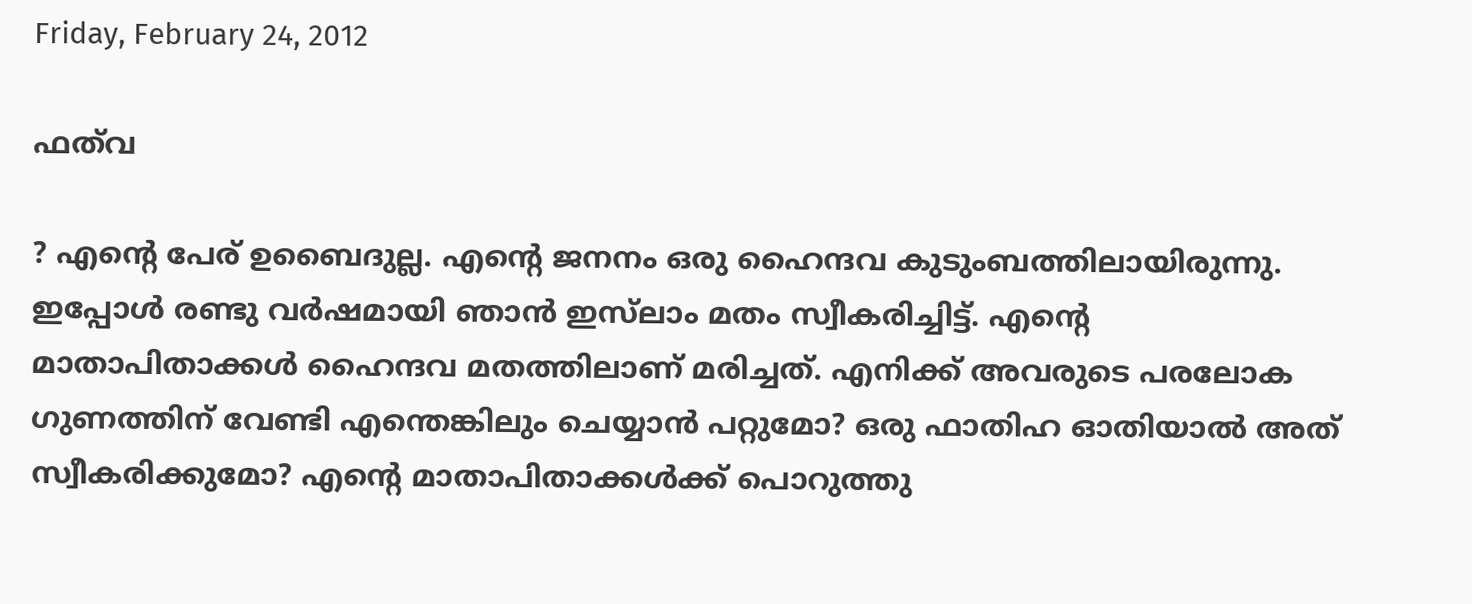Friday, February 24, 2012

ഫത്‌വ

? എന്റെ പേര് ഉബൈദുല്ല. എന്റെ ജനനം ഒരു ഹൈന്ദവ കുടുംബത്തിലായിരുന്നു. ഇപ്പോള്‍ രണ്ടു വര്‍ഷമായി ഞാന്‍ ഇസ്‌ലാം മതം സ്വീകരിച്ചിട്ട്. എന്റെ മാതാപിതാക്കള്‍ ഹൈന്ദവ മതത്തിലാണ് മരിച്ചത്. എനിക്ക് അവരുടെ പരലോക ഗുണത്തിന് വേണ്ടി എന്തെങ്കിലും ചെയ്യാന്‍ പറ്റുമോ? ഒരു ഫാതിഹ ഓതിയാല്‍ അത് സ്വീകരിക്കുമോ? എന്റെ മാതാപിതാക്കള്‍ക്ക് പൊറുത്തു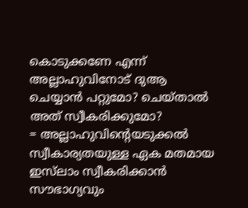കൊടുക്കണേ എന്ന് അല്ലാഹുവിനോട് ദുആ ചെയ്യാന്‍ പറ്റുമോ? ചെയ്താല്‍ അത് സ്വീകരിക്കുമോ?
= അല്ലാഹുവിന്റെയടുക്കല്‍ സ്വീകാര്യതയുള്ള ഏക മതമായ ഇസ്‌ലാം സ്വീകരിക്കാന്‍ സൗഭാഗ്യവും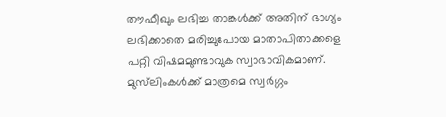തൗഫീഖും ലഭിച്ച താങ്കള്‍ക്ക് അതിന് ഭാഗ്യം ലഭിക്കാതെ മരിച്ചുപോയ മാതാപിതാക്കളെ പറ്റി വിഷമമുണ്ടാവുക സ്വാഭാവികമാണ്. മുസ്‌ലിംകള്‍ക്ക് മാത്രമെ സ്വര്‍ഗ്ഗം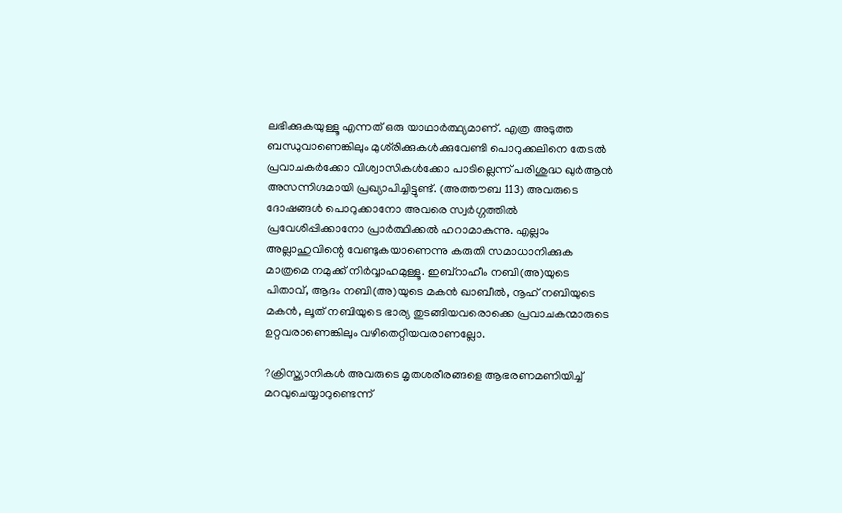ലഭിക്കുകയുള്ളൂ എന്നത് ഒരു യാഥാര്‍ത്ഥ്യമാണ്. എത്ര അടുത്ത ബന്ധുവാണെങ്കിലും മുശ്‌രിക്കുകള്‍ക്കുവേണ്ടി പൊറുക്കലിനെ തേടല്‍ പ്രവാചകര്‍ക്കോ വിശ്വാസികള്‍ക്കോ പാടില്ലെന്ന് പരിശുദ്ധ ഖുര്‍ആന്‍ അസന്നിഗ്ദമായി പ്രഖ്യാപിച്ചിട്ടുണ്ട്. (അത്തൗബ 113) അവരുടെ ദോഷങ്ങള്‍ പൊറുക്കാനോ അവരെ സ്വര്‍ഗ്ഗത്തില്‍ പ്രവേശിപ്പിക്കാനോ പ്രാര്‍ത്ഥിക്കല്‍ ഹറാമാകുന്നു. എല്ലാം അല്ലാഹുവിന്റെ വേണ്ടുകയാണെന്നു കരുതി സമാധാനിക്കുക മാത്രമെ നമുക്ക് നിര്‍വ്വാഹമുള്ളൂ. ഇബ്‌റാഹീം നബി(അ)യുടെ പിതാവ്, ആദം നബി(അ)യുടെ മകന്‍ ഖാബീല്‍, നൂഹ് നബിയുടെ മകന്‍, ലൂത് നബിയുടെ ഭാര്യ തുടങ്ങിയവരൊക്കെ പ്രവാചകന്മാരുടെ ഉറ്റവരാണെങ്കിലും വഴിതെറ്റിയവരാണല്ലോ.

?ക്രിസ്ത്യാനികള്‍ അവരുടെ മൃതശരീരങ്ങളെ ആഭരണമണിയിച്ച് മറവുചെയ്യാറുണ്ടെന്ന്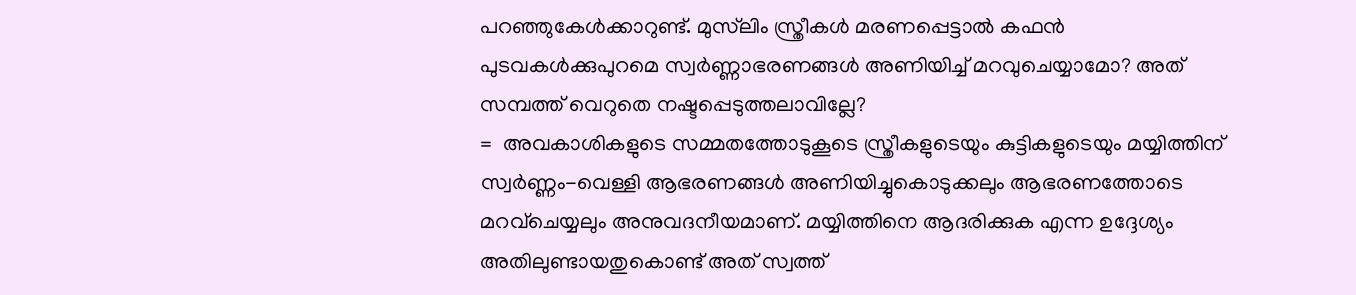പറഞ്ഞുകേള്‍ക്കാറുണ്ട്. മുസ്‌ലിം സ്ത്രീകള്‍ മരണപ്പെട്ടാല്‍ കഫന്‍ പുടവകള്‍ക്കുപുറമെ സ്വര്‍ണ്ണാഭരണങ്ങള്‍ അണിയിച്ച് മറവുചെയ്യാമോ? അത് സമ്പത്ത് വെറുതെ നഷ്ടപ്പെടുത്തലാവില്ലേ?
=  അവകാശികളുടെ സമ്മതത്തോടുകൂടെ സ്ത്രീകളുടെയും കുട്ടികളുടെയും മയ്യിത്തിന് സ്വര്‍ണ്ണം-വെള്ളി ആഭരണങ്ങള്‍ അണിയിച്ചുകൊടുക്കലും ആഭരണത്തോടെ മറവ്‌ചെയ്യലും അനുവദനീയമാണ്. മയ്യിത്തിനെ ആദരിക്കുക എന്ന ഉദ്ദേശ്യം അതിലുണ്ടായതുകൊണ്ട് അത് സ്വത്ത്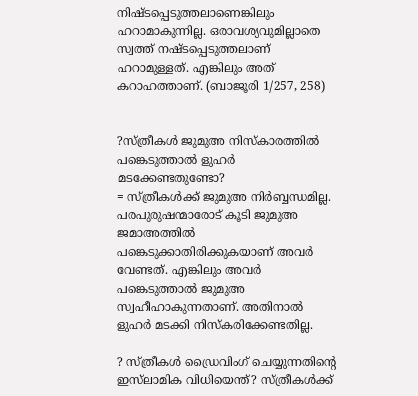നിഷ്ടപ്പെടുത്തലാണെങ്കിലും ഹറാമാകുന്നില്ല. ഒരാവശ്യവുമില്ലാതെ സ്വത്ത് നഷ്ടപ്പെടുത്തലാണ് ഹറാമുള്ളത്. എങ്കിലും അത് കറാഹത്താണ്. (ബാജൂരി 1/257, 258)


?സ്ത്രീകള്‍ ജുമുഅ നിസ്‌കാരത്തില്‍ പങ്കെടുത്താല്‍ ളുഹര്‍ മടക്കേണ്ടതുണ്ടോ?
= സ്ത്രീകള്‍ക്ക് ജുമുഅ നിര്‍ബ്ബന്ധമില്ല. പരപുരുഷന്മാരോട് കൂടി ജുമുഅ ജമാഅത്തില്‍ പങ്കെടുക്കാതിരിക്കുകയാണ് അവര്‍ വേണ്ടത്. എങ്കിലും അവര്‍ പങ്കെടുത്താല്‍ ജുമുഅ സ്വഹീഹാകുന്നതാണ്. അതിനാല്‍ ളുഹര്‍ മടക്കി നിസ്‌കരിക്കേണ്ടതില്ല.

? സ്ത്രീകള്‍ ഡ്രൈവിംഗ് ചെയ്യുന്നതിന്റെ ഇസ്‌ലാമിക വിധിയെന്ത്? സ്ത്രീകള്‍ക്ക്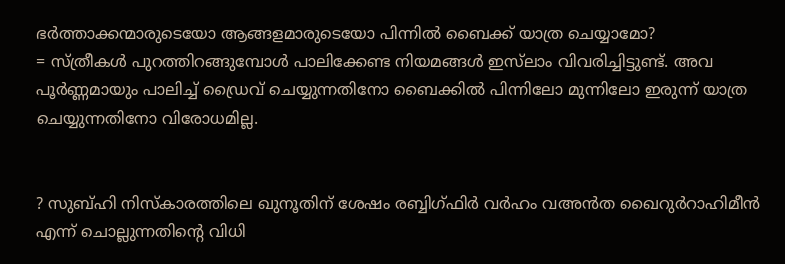ഭര്‍ത്താക്കന്മാരുടെയോ ആങ്ങളമാരുടെയോ പിന്നില്‍ ബൈക്ക് യാത്ര ചെയ്യാമോ?
= സ്ത്രീകള്‍ പുറത്തിറങ്ങുമ്പോള്‍ പാലിക്കേണ്ട നിയമങ്ങള്‍ ഇസ്‌ലാം വിവരിച്ചിട്ടുണ്ട്. അവ പൂര്‍ണ്ണമായും പാലിച്ച് ഡ്രൈവ് ചെയ്യുന്നതിനോ ബൈക്കില്‍ പിന്നിലോ മുന്നിലോ ഇരുന്ന് യാത്ര ചെയ്യുന്നതിനോ വിരോധമില്ല.


? സുബ്ഹി നിസ്‌കാരത്തിലെ ഖുനൂതിന് ശേഷം രബ്ബിഗ്ഫിര്‍ വര്‍ഹം വഅന്‍ത ഖൈറുര്‍റാഹിമീന്‍ എന്ന് ചൊല്ലുന്നതിന്റെ വിധി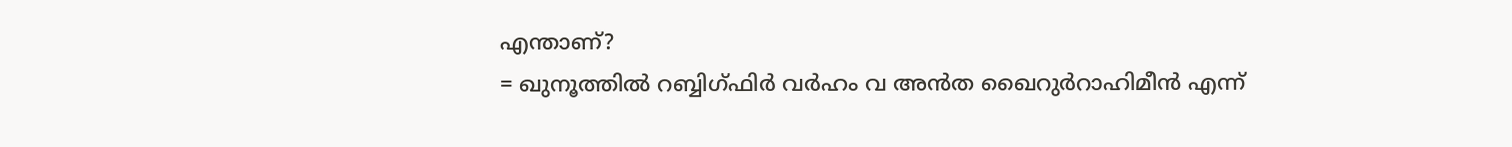എന്താണ്?
= ഖുനൂത്തില്‍ റബ്ബിഗ്ഫിര്‍ വര്‍ഹം വ അന്‍ത ഖൈറുര്‍റാഹിമീന്‍ എന്ന്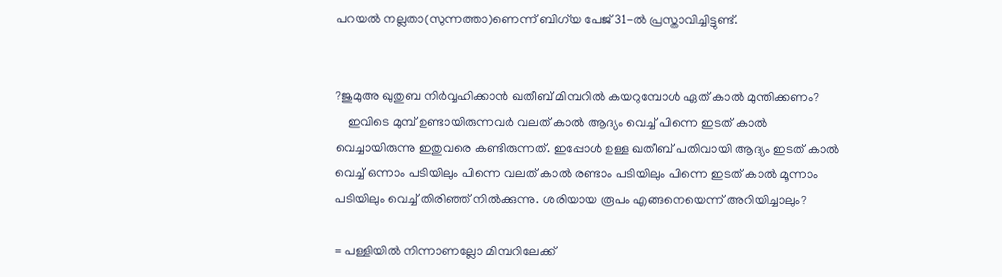പറയല്‍ നല്ലതാ(സുന്നത്താ)ണെന്ന് ബിഗ്‌യ പേജ് 31-ല്‍ പ്രസ്താവിച്ചിട്ടുണ്ട്.


?ജുമുഅ ഖുതുബ നിര്‍വ്വഹിക്കാന്‍ ഖതീബ് മിമ്പറില്‍ കയറുമ്പോള്‍ ഏത് കാല്‍ മുന്തിക്കണം?
    ഇവിടെ മുമ്പ് ഉണ്ടായിരുന്നവര്‍ വലത് കാല്‍ ആദ്യം വെച്ച് പിന്നെ ഇടത് കാല്‍ വെച്ചായിരുന്നു ഇതുവരെ കണ്ടിരുന്നത്. ഇപ്പോള്‍ ഉള്ള ഖതീബ് പതിവായി ആദ്യം ഇടത് കാല്‍ വെച്ച് ഒന്നാം പടിയിലും പിന്നെ വലത് കാല്‍ രണ്ടാം പടിയിലും പിന്നെ ഇടത് കാല്‍ മൂന്നാം പടിയിലും വെച്ച് തിരിഞ്ഞ് നില്‍ക്കുന്നു. ശരിയായ രൂപം എങ്ങനെയെന്ന് അറിയിച്ചാലും?

= പള്ളിയില്‍ നിന്നാണല്ലോ മിമ്പറിലേക്ക്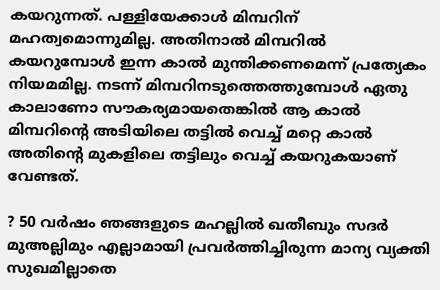കയറുന്നത്. പള്ളിയേക്കാള്‍ മിമ്പറിന് മഹത്വമൊന്നുമില്ല. അതിനാല്‍ മിമ്പറില്‍ കയറുമ്പോള്‍ ഇന്ന കാല്‍ മുന്തിക്കണമെന്ന് പ്രത്യേകം നിയമമില്ല. നടന്ന് മിമ്പറിനടുത്തെത്തുമ്പോള്‍ ഏതു കാലാണോ സൗകര്യമായതെങ്കില്‍ ആ കാല്‍ മിമ്പറിന്റെ അടിയിലെ തട്ടില്‍ വെച്ച് മറ്റെ കാല്‍ അതിന്റെ മുകളിലെ തട്ടിലും വെച്ച് കയറുകയാണ് വേണ്ടത്.

? 50 വര്‍ഷം ഞങ്ങളുടെ മഹല്ലില്‍ ഖതീബും സദര്‍ മുഅല്ലിമും എല്ലാമായി പ്രവര്‍ത്തിച്ചിരുന്ന മാന്യ വ്യക്തി സുഖമില്ലാതെ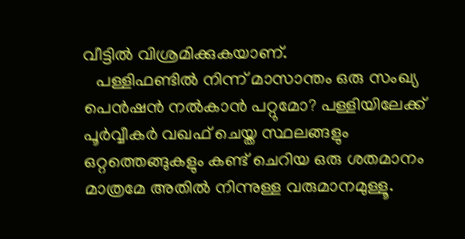വീട്ടില്‍ വിശ്രമിക്കുകയാണ്.
   പള്ളിഫണ്ടില്‍ നിന്ന് മാസാന്തം ഒരു സംഖ്യ പെന്‍ഷന്‍ നല്‍കാന്‍ പറ്റുമോ? പള്ളിയിലേക്ക് പൂര്‍വ്വീകര്‍ വഖഫ് ചെയ്ത സ്ഥലങ്ങളും ഒറ്റത്തെങ്ങുകളും കണ്ട് ചെറിയ ഒരു ശതമാനം മാത്രമേ അതില്‍ നിന്നുള്ള വരുമാനമുള്ളൂ.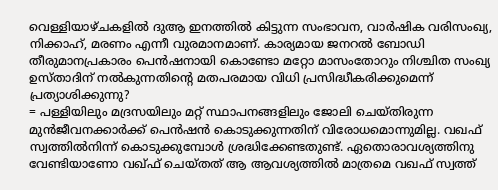വെള്ളിയാഴ്ചകളില്‍ ദുആ ഇനത്തില്‍ കിട്ടുന്ന സംഭാവന, വാര്‍ഷിക വരിസംഖ്യ, നിക്കാഹ്, മരണം എന്നീ വുരമാനമാണ്. കാര്യമായ ജനറല്‍ ബോഡി തീരുമാനപ്രകാരം പെന്‍ഷനായി കൊണ്ടോ മറ്റോ മാസംതോറും നിശ്ചിത സംഖ്യ ഉസ്താദിന് നല്‍കുന്നതിന്റെ മതപരമായ വിധി പ്രസിദ്ധീകരിക്കുമെന്ന് പ്രത്യാശിക്കുന്നു?
= പള്ളിയിലും മദ്രസയിലും മറ്റ് സ്ഥാപനങ്ങളിലും ജോലി ചെയ്തിരുന്ന മുന്‍ജീവനക്കാര്‍ക്ക് പെന്‍ഷന്‍ കൊടുക്കുന്നതിന് വിരോധമൊന്നുമില്ല. വഖഫ് സ്വത്തില്‍നിന്ന് കൊടുക്കുമ്പോള്‍ ശ്രദ്ധിക്കേണ്ടതുണ്ട്. ഏതൊരാവശ്യത്തിനു വേണ്ടിയാണോ വഖ്ഫ് ചെയ്തത് ആ ആവശ്യത്തില്‍ മാത്രമെ വഖഫ് സ്വത്ത്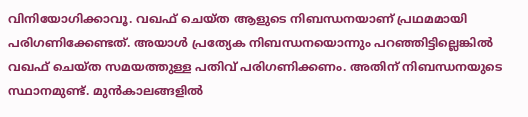വിനിയോഗിക്കാവൂ. വഖഫ് ചെയ്ത ആളുടെ നിബന്ധനയാണ് പ്രഥമമായി പരിഗണിക്കേണ്ടത്. അയാള്‍ പ്രത്യേക നിബന്ധനയൊന്നും പറഞ്ഞിട്ടില്ലെങ്കില്‍ വഖഫ് ചെയ്ത സമയത്തുള്ള പതിവ് പരിഗണിക്കണം. അതിന് നിബന്ധനയുടെ സ്ഥാനമുണ്ട്. മുന്‍കാലങ്ങളില്‍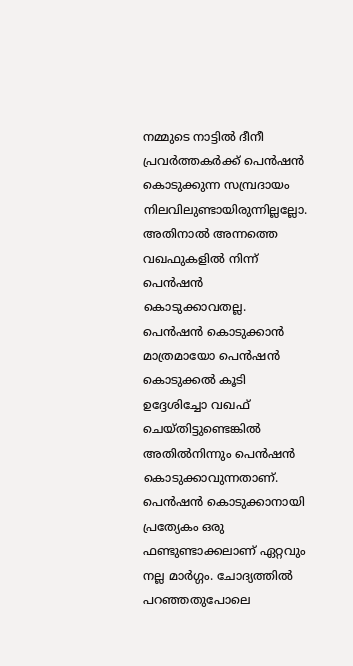നമ്മുടെ നാട്ടില്‍ ദീനീ പ്രവര്‍ത്തകര്‍ക്ക് പെന്‍ഷന്‍ കൊടുക്കുന്ന സമ്പ്രദായം നിലവിലുണ്ടായിരുന്നില്ലല്ലോ. അതിനാല്‍ അന്നത്തെ വഖഫുകളില്‍ നിന്ന് പെന്‍ഷന്‍ കൊടുക്കാവതല്ല. പെന്‍ഷന്‍ കൊടുക്കാന്‍ മാത്രമായോ പെന്‍ഷന്‍ കൊടുക്കല്‍ കൂടി ഉദ്ദേശിച്ചോ വഖഫ് ചെയ്തിട്ടുണ്ടെങ്കില്‍ അതില്‍നിന്നും പെന്‍ഷന്‍ കൊടുക്കാവുന്നതാണ്.
പെന്‍ഷന്‍ കൊടുക്കാനായി പ്രത്യേകം ഒരു ഫണ്ടുണ്ടാക്കലാണ് ഏറ്റവും നല്ല മാര്‍ഗ്ഗം. ചോദ്യത്തില്‍ പറഞ്ഞതുപോലെ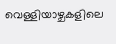വെള്ളിയാഴ്ചകളിലെ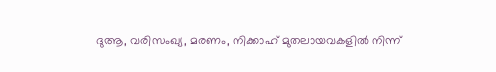ദുആ, വരിസംഖ്യ, മരണം, നിക്കാഹ് മുതലായവകളില്‍ നിന്ന്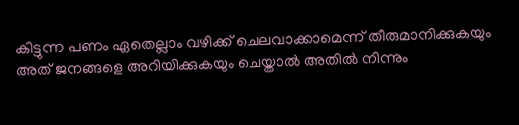കിട്ടുന്ന പണം ഏതെല്ലാം വഴിക്ക് ചെലവാക്കാമെന്ന് തീരുമാനിക്കുകയും അത് ജനങ്ങളെ അറിയിക്കുകയും ചെയ്താല്‍ അതില്‍ നിന്നും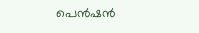പെന്‍ഷന്‍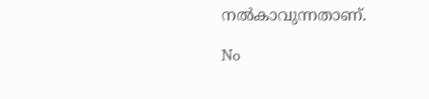നല്‍കാവുന്നതാണ്.

No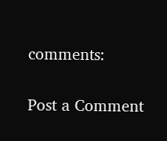comments:

Post a Comment